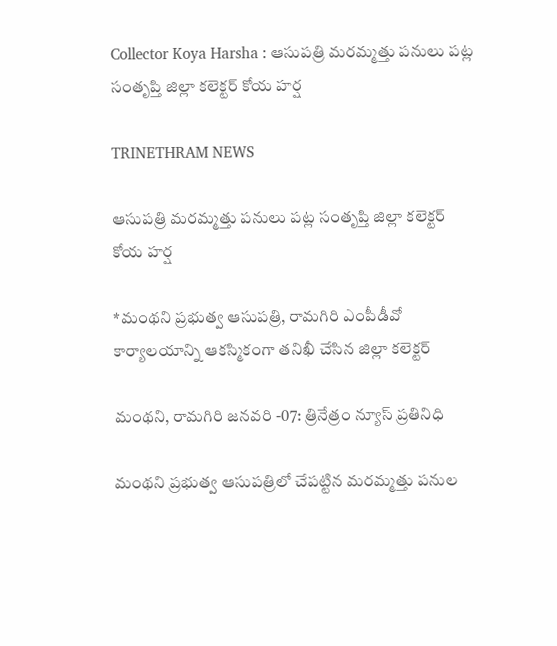Collector Koya Harsha : ఆసుపత్రి మరమ్మత్తు పనులు పట్ల సంతృప్తి జిల్లా కలెక్టర్ కోయ హర్ష

TRINETHRAM NEWS

ఆసుపత్రి మరమ్మత్తు పనులు పట్ల సంతృప్తి జిల్లా కలెక్టర్ కోయ హర్ష

*మంథని ప్రభుత్వ ఆసుపత్రి, రామగిరి ఎంపీడీవో కార్యాలయాన్ని ఆకస్మికంగా తనిఖీ చేసిన జిల్లా కలెక్టర్

మంథని, రామగిరి జనవరి -07: త్రినేత్రం న్యూస్ ప్రతినిధి

మంథని ప్రభుత్వ ఆసుపత్రిలో చేపట్టిన మరమ్మత్తు పనుల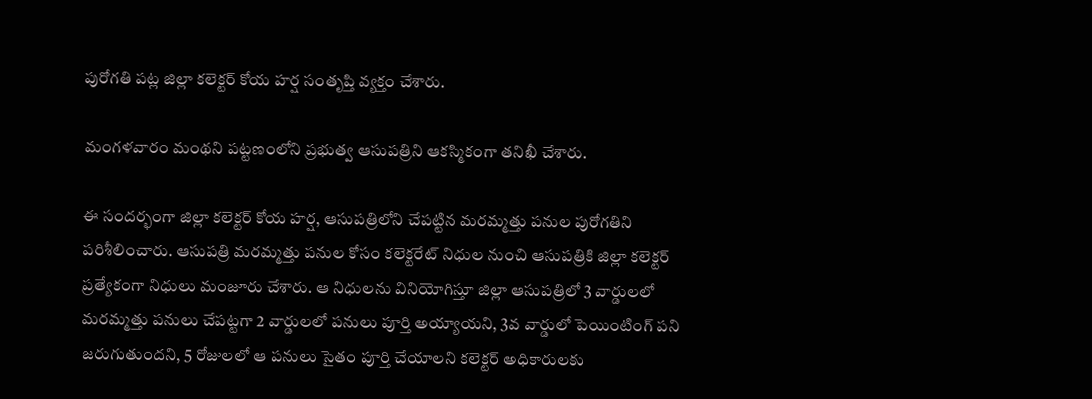పురోగతి పట్ల జిల్లా కలెక్టర్ కోయ హర్ష సంతృప్తి వ్యక్తం చేశారు.

మంగళవారం మంథని పట్టణంలోని ప్రభుత్వ ఆసుపత్రిని ఆకస్మికంగా తనిఖీ చేశారు.

ఈ సందర్భంగా జిల్లా కలెక్టర్ కోయ హర్ష, ఆసుపత్రిలోని చేపట్టిన మరమ్మత్తు పనుల పురోగతిని పరిశీలించారు. ఆసుపత్రి మరమ్మత్తు పనుల కోసం కలెక్టరేట్ నిధుల నుంచి ఆసుపత్రికి జిల్లా కలెక్టర్ ప్రత్యేకంగా నిధులు మంజూరు చేశారు. ఆ నిధులను వినియోగిస్తూ జిల్లా ఆసుపత్రిలో 3 వార్డులలో మరమ్మత్తు పనులు చేపట్టగా 2 వార్డులలో పనులు పూర్తి అయ్యాయని, 3వ వార్డులో పెయింటింగ్ పని జరుగుతుందని, 5 రోజులలో ఆ పనులు సైతం పూర్తి చేయాలని కలెక్టర్ అధికారులకు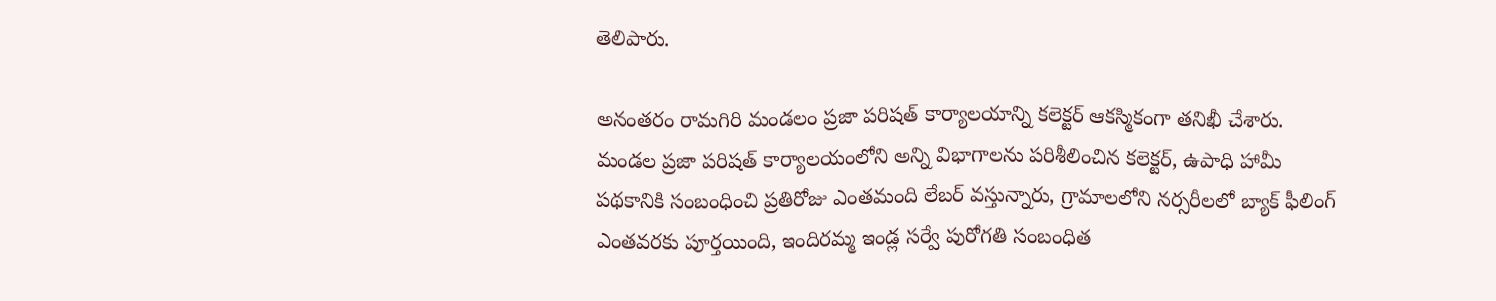తెలిపారు.

అనంతరం రామగిరి మండలం ప్రజా పరిషత్ కార్యాలయాన్ని కలెక్టర్ ఆకస్మికంగా తనిఖీ చేశారు. మండల ప్రజా పరిషత్ కార్యాలయంలోని అన్ని విభాగాలను పరిశీలించిన కలెక్టర్, ఉపాధి హామీ పథకానికి సంబంధించి ప్రతిరోజు ఎంతమంది లేబర్ వస్తున్నారు, గ్రామాలలోని నర్సరీలలో బ్యాక్ ఫీలింగ్ ఎంతవరకు పూర్తయింది, ఇందిరమ్మ ఇండ్ల సర్వే పురోగతి సంబంధిత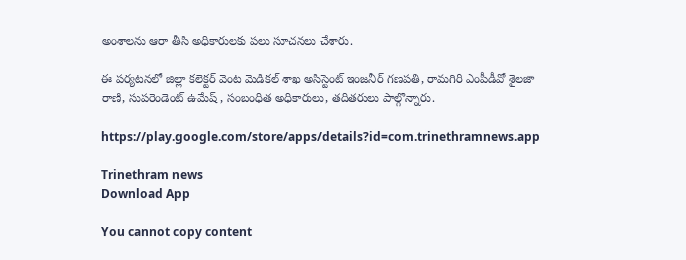అంశాలను ఆరా తీసి అధికారులకు పలు సూచనలు చేశారు.

ఈ పర్యటనలో జిల్లా కలెక్టర్ వెంట మెడికల్ శాఖ అసిస్టెంట్ ఇంజనీర్ గణపతి, రామగిరి ఎంపీడీవో శైలజా రాణి, సుపరెండెంట్ ఉమేష్ , సంబంధిత అధికారులు, తదితరులు పాల్గొన్నారు.

https://play.google.com/store/apps/details?id=com.trinethramnews.app

Trinethram news
Download App

You cannot copy content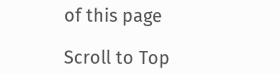of this page

Scroll to Top